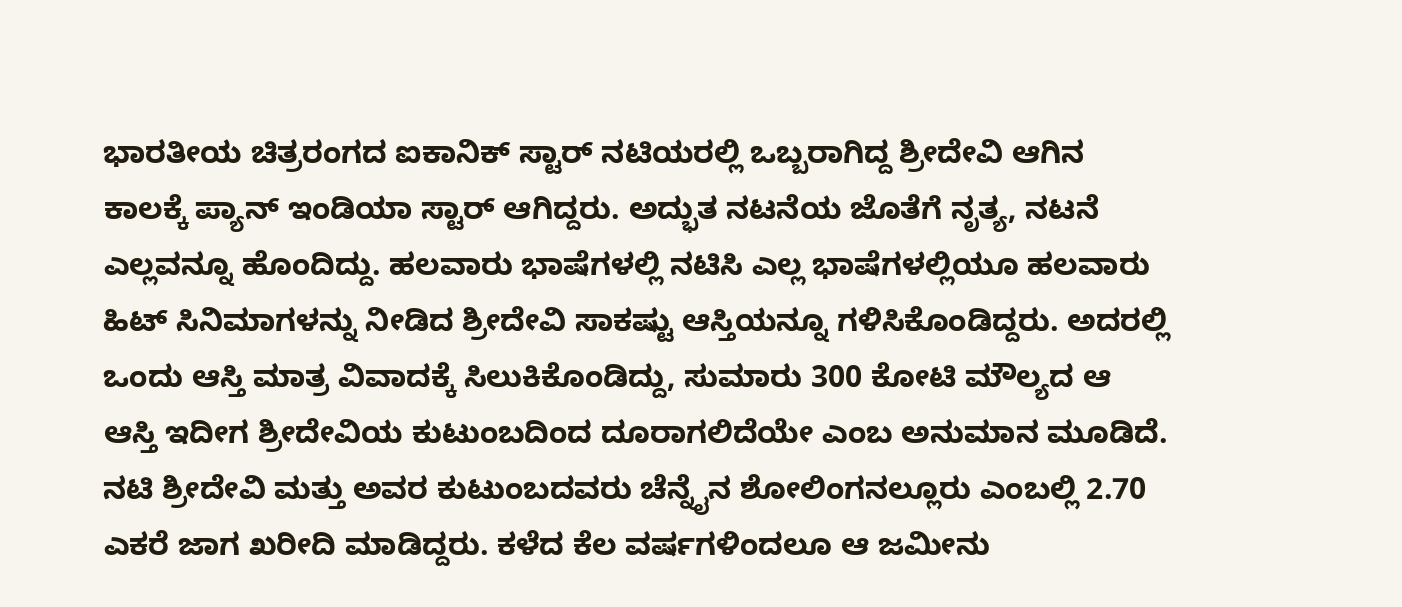ಭಾರತೀಯ ಚಿತ್ರರಂಗದ ಐಕಾನಿಕ್ ಸ್ಟಾರ್ ನಟಿಯರಲ್ಲಿ ಒಬ್ಬರಾಗಿದ್ದ ಶ್ರೀದೇವಿ ಆಗಿನ ಕಾಲಕ್ಕೆ ಪ್ಯಾನ್ ಇಂಡಿಯಾ ಸ್ಟಾರ್ ಆಗಿದ್ದರು. ಅದ್ಭುತ ನಟನೆಯ ಜೊತೆಗೆ ನೃತ್ಯ, ನಟನೆ ಎಲ್ಲವನ್ನೂ ಹೊಂದಿದ್ದು. ಹಲವಾರು ಭಾಷೆಗಳಲ್ಲಿ ನಟಿಸಿ ಎಲ್ಲ ಭಾಷೆಗಳಲ್ಲಿಯೂ ಹಲವಾರು ಹಿಟ್ ಸಿನಿಮಾಗಳನ್ನು ನೀಡಿದ ಶ್ರೀದೇವಿ ಸಾಕಷ್ಟು ಆಸ್ತಿಯನ್ನೂ ಗಳಿಸಿಕೊಂಡಿದ್ದರು. ಅದರಲ್ಲಿ ಒಂದು ಆಸ್ತಿ ಮಾತ್ರ ವಿವಾದಕ್ಕೆ ಸಿಲುಕಿಕೊಂಡಿದ್ದು, ಸುಮಾರು 300 ಕೋಟಿ ಮೌಲ್ಯದ ಆ ಆಸ್ತಿ ಇದೀಗ ಶ್ರೀದೇವಿಯ ಕುಟುಂಬದಿಂದ ದೂರಾಗಲಿದೆಯೇ ಎಂಬ ಅನುಮಾನ ಮೂಡಿದೆ.
ನಟಿ ಶ್ರೀದೇವಿ ಮತ್ತು ಅವರ ಕುಟುಂಬದವರು ಚೆನ್ನೈನ ಶೋಲಿಂಗನಲ್ಲೂರು ಎಂಬಲ್ಲಿ 2.70 ಎಕರೆ ಜಾಗ ಖರೀದಿ ಮಾಡಿದ್ದರು. ಕಳೆದ ಕೆಲ ವರ್ಷಗಳಿಂದಲೂ ಆ ಜಮೀನು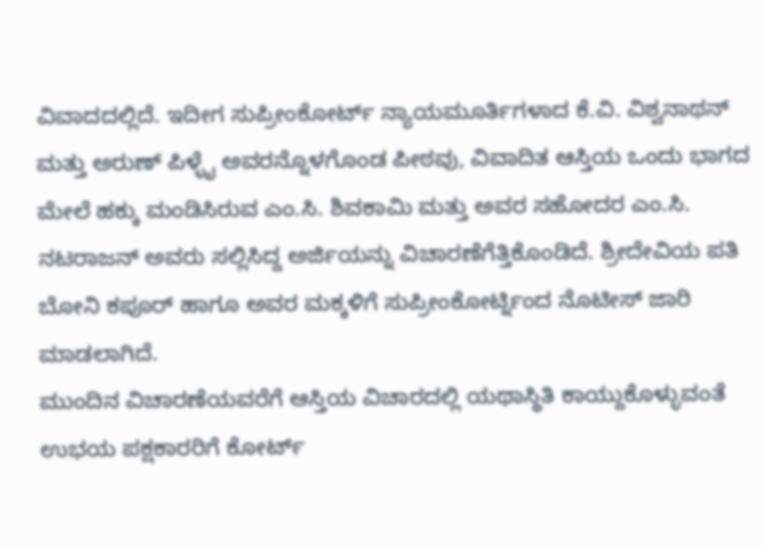ವಿವಾದದಲ್ಲಿದೆ. ಇದೀಗ ಸುಪ್ರೀಂಕೋರ್ಟ್ ನ್ಯಾಯಮೂರ್ತಿಗಳಾದ ಕೆ.ವಿ. ವಿಶ್ವನಾಥನ್ ಮತ್ತು ಅರುಣ್ ಪಿಳ್ಳೈ ಅವರನ್ನೊಳಗೊಂಡ ಪೀಠವು, ವಿವಾದಿತ ಆಸ್ತಿಯ ಒಂದು ಭಾಗದ ಮೇಲೆ ಹಕ್ಕು ಮಂಡಿಸಿರುವ ಎಂ.ಸಿ. ಶಿವಕಾಮಿ ಮತ್ತು ಅವರ ಸಹೋದರ ಎಂ.ಸಿ. ನಟರಾಜನ್ ಅವರು ಸಲ್ಲಿಸಿದ್ದ ಅರ್ಜಿಯನ್ನು ವಿಚಾರಣೆಗೆತ್ತಿಕೊಂಡಿದೆ. ಶ್ರೀದೇವಿಯ ಪತಿ ಬೋನಿ ಕಪೂರ್ ಹಾಗೂ ಅವರ ಮಕ್ಕಳಿಗೆ ಸುಪ್ರೀಂಕೋರ್ಟ್ನಿಂದ ನೊಟೀಸ್ ಜಾರಿ ಮಾಡಲಾಗಿದೆ.
ಮುಂದಿನ ವಿಚಾರಣೆಯವರೆಗೆ ಆಸ್ತಿಯ ವಿಚಾರದಲ್ಲಿ ಯಥಾಸ್ಥಿತಿ ಕಾಯ್ದುಕೊಳ್ಳುವಂತೆ ಉಭಯ ಪಕ್ಷಕಾರರಿಗೆ ಕೋರ್ಟ್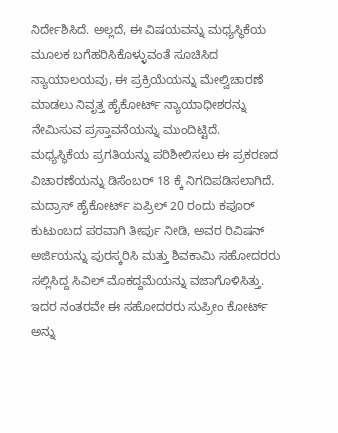ನಿರ್ದೇಶಿಸಿದೆ. ಅಲ್ಲದೆ, ಈ ವಿಷಯವನ್ನು ಮಧ್ಯಸ್ಥಿಕೆಯ ಮೂಲಕ ಬಗೆಹರಿಸಿಕೊಳ್ಳುವಂತೆ ಸೂಚಿಸಿದ ನ್ಯಾಯಾಲಯವು, ಈ ಪ್ರಕ್ರಿಯೆಯನ್ನು ಮೇಲ್ವಿಚಾರಣೆ ಮಾಡಲು ನಿವೃತ್ತ ಹೈಕೋರ್ಟ್ ನ್ಯಾಯಾಧೀಶರನ್ನು ನೇಮಿಸುವ ಪ್ರಸ್ತಾವನೆಯನ್ನು ಮುಂದಿಟ್ಟಿದೆ.
ಮಧ್ಯಸ್ಥಿಕೆಯ ಪ್ರಗತಿಯನ್ನು ಪರಿಶೀಲಿಸಲು ಈ ಪ್ರಕರಣದ ವಿಚಾರಣೆಯನ್ನು ಡಿಸೆಂಬರ್ 18 ಕ್ಕೆ ನಿಗದಿಪಡಿಸಲಾಗಿದೆ. ಮದ್ರಾಸ್ ಹೈಕೋರ್ಟ್ ಏಪ್ರಿಲ್ 20 ರಂದು ಕಪೂರ್ ಕುಟುಂಬದ ಪರವಾಗಿ ತೀರ್ಪು ನೀಡಿ, ಅವರ ರಿವಿಷನ್ ಅರ್ಜಿಯನ್ನು ಪುರಸ್ಕರಿಸಿ ಮತ್ತು ಶಿವಕಾಮಿ ಸಹೋದರರು ಸಲ್ಲಿಸಿದ್ದ ಸಿವಿಲ್ ಮೊಕದ್ದಮೆಯನ್ನು ವಜಾಗೊಳಿಸಿತ್ತು. ಇದರ ನಂತರವೇ ಈ ಸಹೋದರರು ಸುಪ್ರೀಂ ಕೋರ್ಟ್ ಅನ್ನು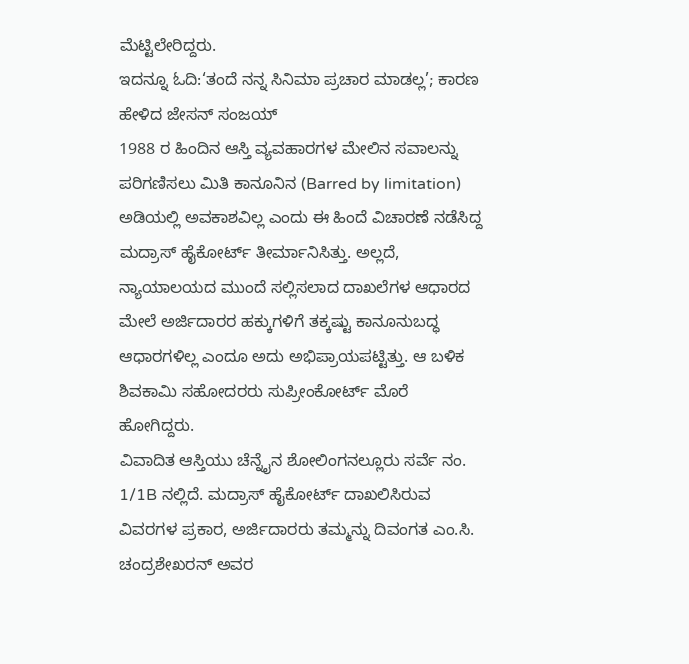ಮೆಟ್ಟಿಲೇರಿದ್ದರು.
ಇದನ್ನೂ ಓದಿ:‘ತಂದೆ ನನ್ನ ಸಿನಿಮಾ ಪ್ರಚಾರ ಮಾಡಲ್ಲ’; ಕಾರಣ ಹೇಳಿದ ಜೇಸನ್ ಸಂಜಯ್
1988 ರ ಹಿಂದಿನ ಆಸ್ತಿ ವ್ಯವಹಾರಗಳ ಮೇಲಿನ ಸವಾಲನ್ನು ಪರಿಗಣಿಸಲು ಮಿತಿ ಕಾನೂನಿನ (Barred by limitation) ಅಡಿಯಲ್ಲಿ ಅವಕಾಶವಿಲ್ಲ ಎಂದು ಈ ಹಿಂದೆ ವಿಚಾರಣೆ ನಡೆಸಿದ್ದ ಮದ್ರಾಸ್ ಹೈಕೋರ್ಟ್ ತೀರ್ಮಾನಿಸಿತ್ತು. ಅಲ್ಲದೆ, ನ್ಯಾಯಾಲಯದ ಮುಂದೆ ಸಲ್ಲಿಸಲಾದ ದಾಖಲೆಗಳ ಆಧಾರದ ಮೇಲೆ ಅರ್ಜಿದಾರರ ಹಕ್ಕುಗಳಿಗೆ ತಕ್ಕಷ್ಟು ಕಾನೂನುಬದ್ಧ ಆಧಾರಗಳಿಲ್ಲ ಎಂದೂ ಅದು ಅಭಿಪ್ರಾಯಪಟ್ಟಿತ್ತು. ಆ ಬಳಿಕ ಶಿವಕಾಮಿ ಸಹೋದರರು ಸುಪ್ರೀಂಕೋರ್ಟ್ ಮೊರೆ ಹೋಗಿದ್ದರು.
ವಿವಾದಿತ ಆಸ್ತಿಯು ಚೆನ್ನೈನ ಶೋಲಿಂಗನಲ್ಲೂರು ಸರ್ವೆ ನಂ. 1/1B ನಲ್ಲಿದೆ. ಮದ್ರಾಸ್ ಹೈಕೋರ್ಟ್ ದಾಖಲಿಸಿರುವ ವಿವರಗಳ ಪ್ರಕಾರ, ಅರ್ಜಿದಾರರು ತಮ್ಮನ್ನು ದಿವಂಗತ ಎಂ.ಸಿ. ಚಂದ್ರಶೇಖರನ್ ಅವರ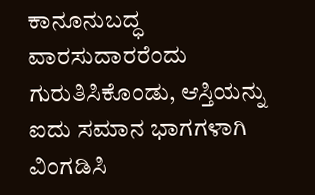ಕಾನೂನುಬದ್ಧ ವಾರಸುದಾರರೆಂದು ಗುರುತಿಸಿಕೊಂಡು, ಆಸ್ತಿಯನ್ನು ಐದು ಸಮಾನ ಭಾಗಗಳಾಗಿ ವಿಂಗಡಿಸಿ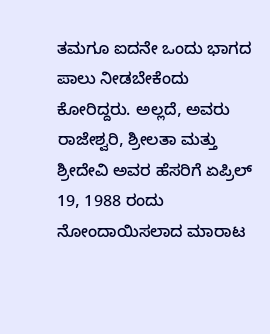ತಮಗೂ ಐದನೇ ಒಂದು ಭಾಗದ ಪಾಲು ನೀಡಬೇಕೆಂದು ಕೋರಿದ್ದರು. ಅಲ್ಲದೆ, ಅವರು ರಾಜೇಶ್ವರಿ, ಶ್ರೀಲತಾ ಮತ್ತು ಶ್ರೀದೇವಿ ಅವರ ಹೆಸರಿಗೆ ಏಪ್ರಿಲ್ 19, 1988 ರಂದು ನೋಂದಾಯಿಸಲಾದ ಮಾರಾಟ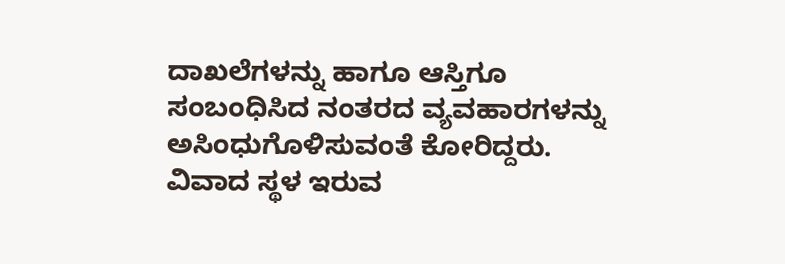ದಾಖಲೆಗಳನ್ನು ಹಾಗೂ ಆಸ್ತಿಗೂ ಸಂಬಂಧಿಸಿದ ನಂತರದ ವ್ಯವಹಾರಗಳನ್ನು ಅಸಿಂಧುಗೊಳಿಸುವಂತೆ ಕೋರಿದ್ದರು.
ವಿವಾದ ಸ್ಥಳ ಇರುವ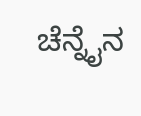ಚೆನ್ನೈನ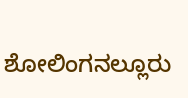ಶೋಲಿಂಗನಲ್ಲೂರು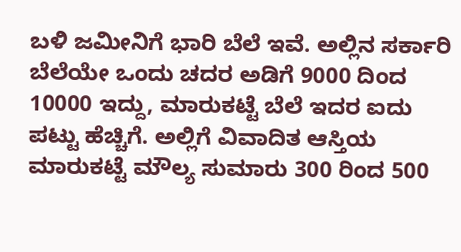ಬಳಿ ಜಮೀನಿಗೆ ಭಾರಿ ಬೆಲೆ ಇವೆ. ಅಲ್ಲಿನ ಸರ್ಕಾರಿ ಬೆಲೆಯೇ ಒಂದು ಚದರ ಅಡಿಗೆ 9000 ದಿಂದ 10000 ಇದ್ದು, ಮಾರುಕಟ್ಟೆ ಬೆಲೆ ಇದರ ಐದು ಪಟ್ಟು ಹೆಚ್ಚಿಗೆ. ಅಲ್ಲಿಗೆ ವಿವಾದಿತ ಆಸ್ತಿಯ ಮಾರುಕಟ್ಟೆ ಮೌಲ್ಯ ಸುಮಾರು 300 ರಿಂದ 500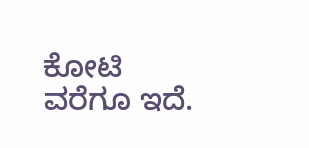ಕೋಟಿ ವರೆಗೂ ಇದೆ.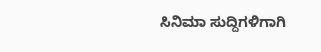ಸಿನಿಮಾ ಸುದ್ದಿಗಳಿಗಾಗಿ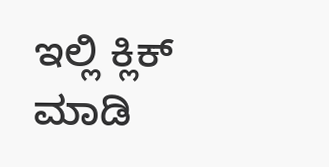ಇಲ್ಲಿ ಕ್ಲಿಕ್ ಮಾಡಿ